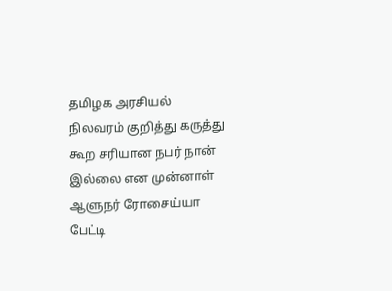தமிழக அரசியல் நிலவரம் குறித்து கருத்து கூற சரியான நபர் நான் இல்லை என முன்னாள் ஆளுநர் ரோசைய்யா பேட்டி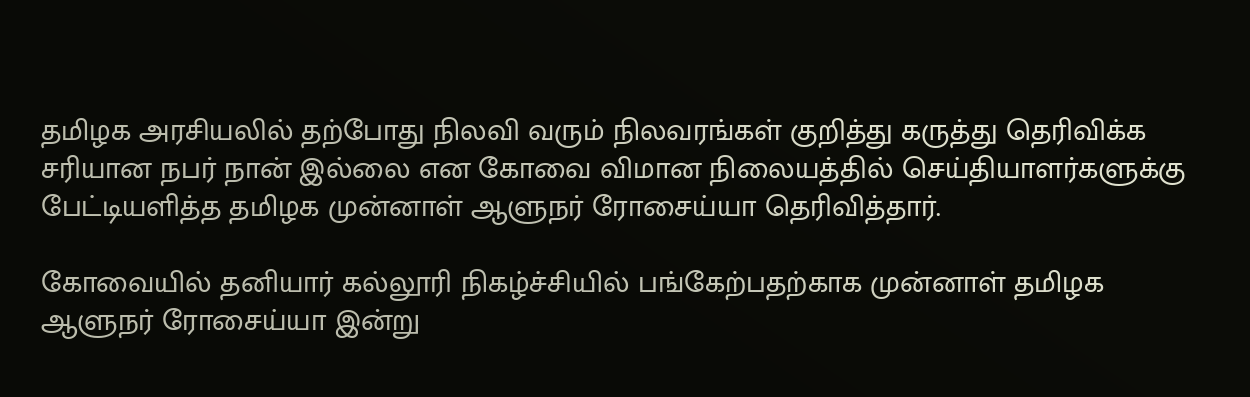தமிழக அரசியலில் தற்போது நிலவி வரும் நிலவரங்கள் குறித்து கருத்து தெரிவிக்க சரியான நபர் நான் இல்லை என கோவை விமான நிலையத்தில் செய்தியாளர்களுக்கு பேட்டியளித்த தமிழக முன்னாள் ஆளுநர் ரோசைய்யா தெரிவித்தார்.

கோவையில் தனியார் கல்லூரி நிகழ்ச்சியில் பங்கேற்பதற்காக முன்னாள் தமிழக ஆளுநர் ரோசைய்யா இன்று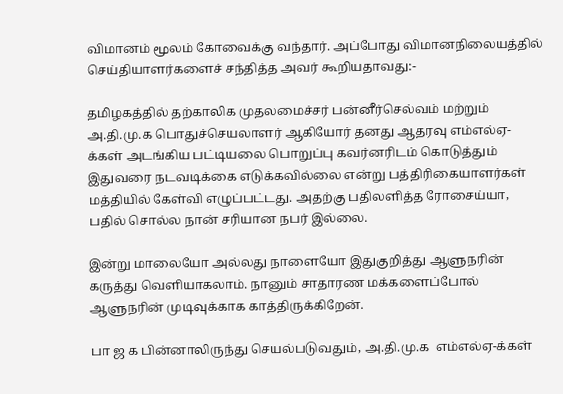விமானம் மூலம் கோவைக்கு வந்தார். அப்போது விமானநிலையத்தில் செய்தியாளர்களைச் சந்தித்த அவர் கூறியதாவது:-

தமிழகத்தில் தற்காலிக முதலமைச்சர் பன்னீர்செல்வம் மற்றும் அ.தி.மு.க பொதுச்செயலாளர் ஆகியோர் தனது ஆதரவு எம்எல்ஏ-க்கள் அடங்கிய பட்டியலை பொறுப்பு கவர்னரிடம் கொடுத்தும் இதுவரை நடவடிக்கை எடுக்கவில்லை என்று பத்திரிகையாளர்கள் மத்தியில் கேள்வி எழுப்பட்டது. அதற்கு பதிலளித்த ரோசைய்யா, பதில் சொல்ல நான் சரியான நபர் இல்லை.

இன்று மாலையோ அல்லது நாளையோ இதுகுறித்து ஆளுநரின் கருத்து வெளியாகலாம். நானும் சாதாரண மக்களைப்போல் ஆளுநரின் முடிவுக்காக காத்திருக்கிறேன்.

பா ஜ க பின்னாலிருந்து செயல்படுவதும், அ.தி.மு.க  எம்எல்ஏ-க்கள்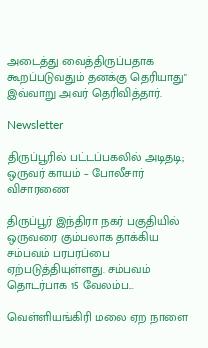அடைத்து வைத்திருப்பதாக கூறப்படுவதும் தனக்கு தெரியாது" இவ்வாறு அவர் தெரிவித்தார்.

Newsletter

திருப்பூரில் பட்டப்பகலில் அடிதடி; ஒருவர் காயம் – போலீசார் விசாரணை

திருப்பூர் இந்திரா நகர் பகுதியில் ஒருவரை கும்பலாக தாக்கிய சம்பவம் பரபரப்பை ஏற்படுத்தியுள்ளது. சம்பவம் தொடர்பாக 15 வேலம்ப...

வெள்ளியங்கிரி மலை ஏற நாளை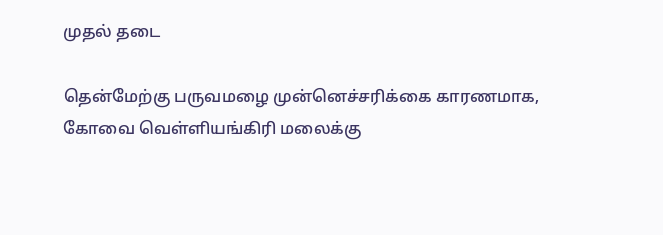முதல் தடை

தென்மேற்கு பருவமழை முன்னெச்சரிக்கை காரணமாக, கோவை வெள்ளியங்கிரி மலைக்கு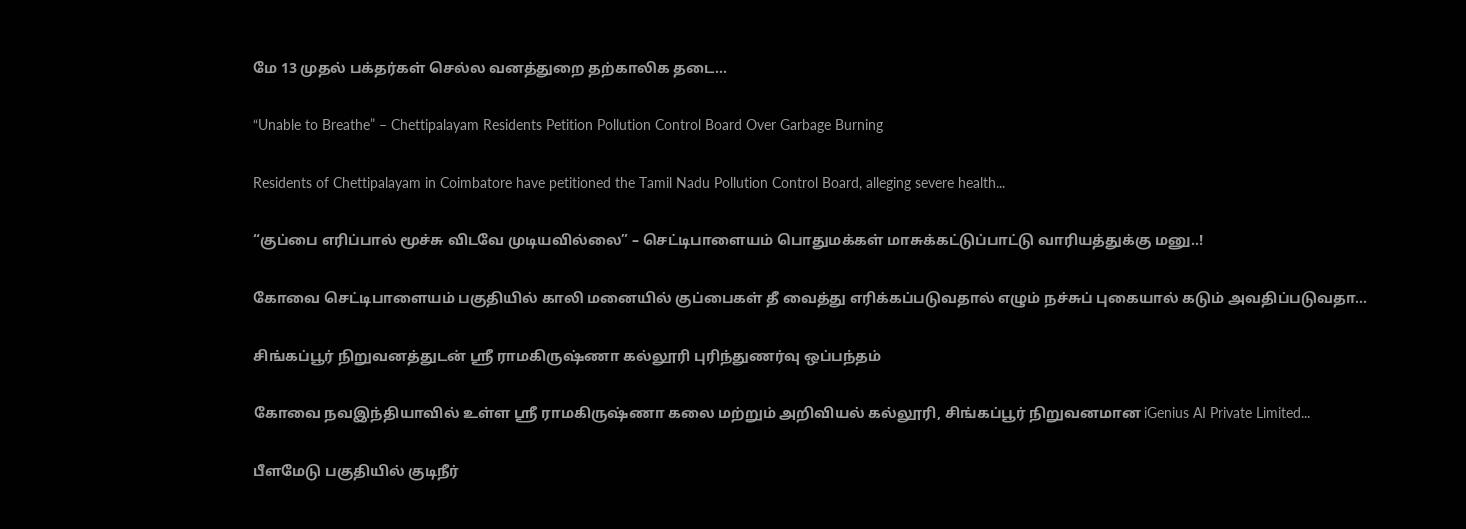மே 13 முதல் பக்தர்கள் செல்ல வனத்துறை தற்காலிக தடை...

“Unable to Breathe” – Chettipalayam Residents Petition Pollution Control Board Over Garbage Burning

Residents of Chettipalayam in Coimbatore have petitioned the Tamil Nadu Pollution Control Board, alleging severe health...

“குப்பை எரிப்பால் மூச்சு விடவே முடியவில்லை” – செட்டிபாளையம் பொதுமக்கள் மாசுக்கட்டுப்பாட்டு வாரியத்துக்கு மனு..!

கோவை செட்டிபாளையம் பகுதியில் காலி மனையில் குப்பைகள் தீ வைத்து எரிக்கப்படுவதால் எழும் நச்சுப் புகையால் கடும் அவதிப்படுவதா...

சிங்கப்பூர் நிறுவனத்துடன் ஸ்ரீ ராமகிருஷ்ணா கல்லூரி புரிந்துணர்வு ஒப்பந்தம்

கோவை நவஇந்தியாவில் உள்ள ஸ்ரீ ராமகிருஷ்ணா கலை மற்றும் அறிவியல் கல்லூரி, சிங்கப்பூர் நிறுவனமான iGenius AI Private Limited...

பீளமேடு பகுதியில் குடிநீர்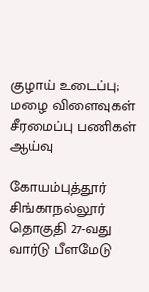குழாய் உடைப்பு; மழை விளைவுகள் சீரமைப்பு பணிகள் ஆய்வு

கோயம்புத்தூர் சிங்காநல்லூர் தொகுதி 27-வது வார்டு பீளமேடு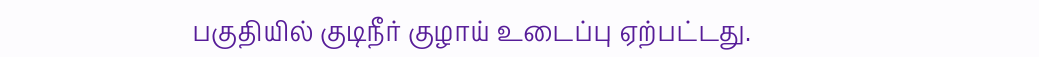பகுதியில் குடிநீர் குழாய் உடைப்பு ஏற்பட்டது.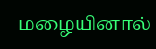மழையினால்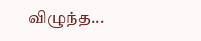விழுந்த...